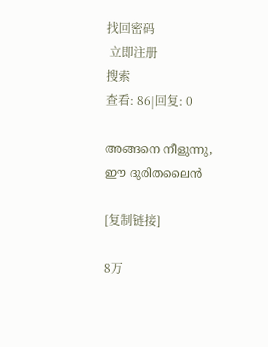找回密码
 立即注册
搜索
查看: 86|回复: 0

അങ്ങനെ നീളുന്നു, ഈ ദുരിതലൈൻ

[复制链接]

8万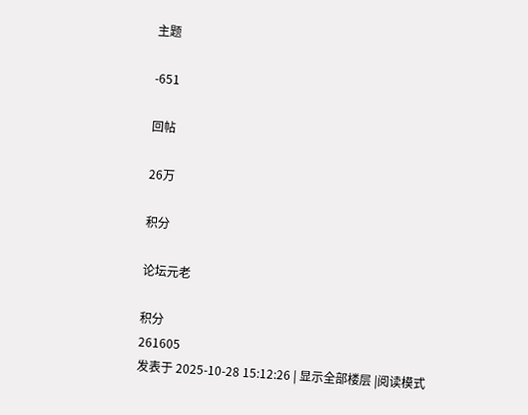主题

-651

回帖

26万

积分

论坛元老

积分
261605
发表于 2025-10-28 15:12:26 | 显示全部楼层 |阅读模式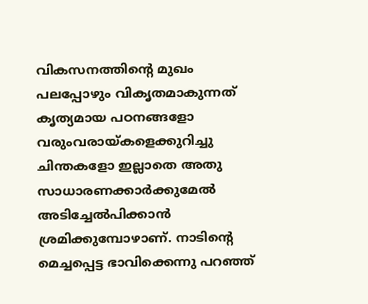വികസനത്തിന്റെ മുഖം പലപ്പോഴും വികൃതമാകുന്നത് കൃത്യമായ പഠനങ്ങളോ വരുംവരായ്കളെക്കുറിച്ചു ചിന്തകളോ ഇല്ലാതെ അതു സാധാരണക്കാർക്കുമേൽ അടിച്ചേൽപിക്കാൻ ശ്രമിക്കുമ്പോഴാണ്. നാടിന്റെ മെച്ചപ്പെട്ട ഭാവിക്കെന്നു പറഞ്ഞ്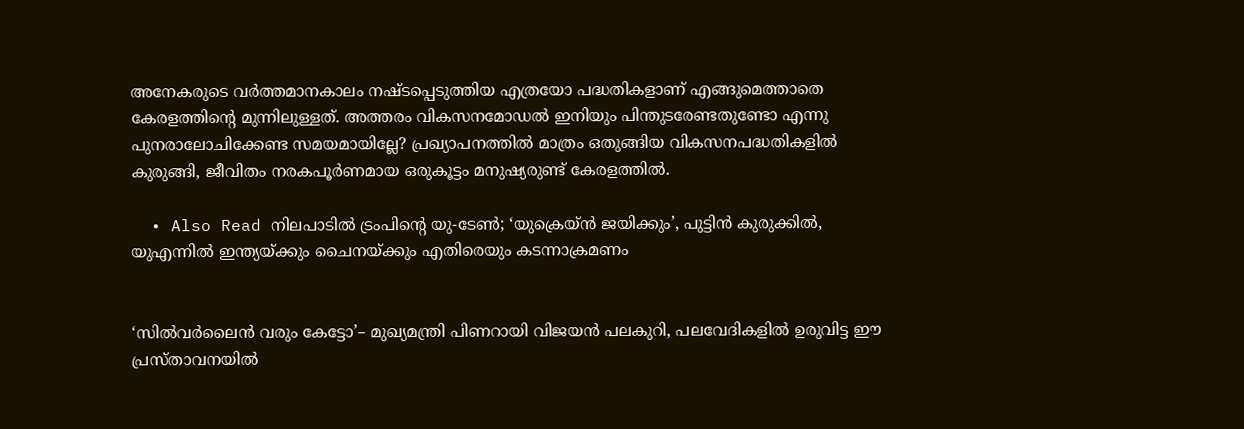അനേകരുടെ വർത്തമാനകാലം നഷ്ടപ്പെടുത്തിയ എത്രയോ പദ്ധതികളാണ് എങ്ങുമെത്താതെ കേരളത്തിന്റെ മുന്നിലുള്ളത്. അത്തരം വികസനമോഡൽ ഇനിയും പിന്തുടരേണ്ടതുണ്ടോ എന്നു പുനരാലോചിക്കേണ്ട സമയമായില്ലേ? പ്രഖ്യാപനത്തിൽ മാത്രം ഒതുങ്ങിയ വികസനപദ്ധതികളിൽ കുരുങ്ങി, ജീവിതം നരകപൂർണമായ ഒരുകൂട്ടം മനുഷ്യരുണ്ട് കേരളത്തിൽ.

  • Also Read നിലപാടിൽ ട്രംപിന്റെ യു-ടേൺ; ‘യുക്രെയ്ൻ ജയിക്കും’, പുട്ടിൻ കുരുക്കിൽ, യുഎന്നിൽ ഇന്ത്യയ്ക്കും ചൈനയ്ക്കും എതിരെയും കടന്നാക്രമണം


‘സിൽവർലൈൻ വരും കേട്ടോ’– മുഖ്യമന്ത്രി പിണറായി വിജയൻ പലകുറി, പലവേദികളിൽ ഉരുവിട്ട ഈ പ്രസ്താവനയിൽ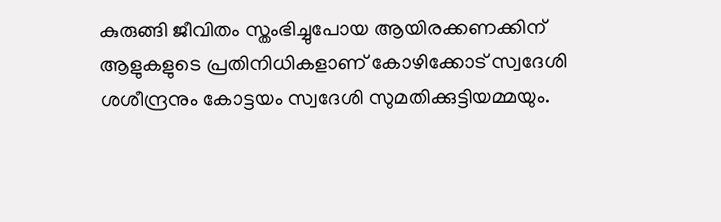കുരുങ്ങി ജീവിതം സ്തംഭിച്ചുപോയ ആയിരക്കണക്കിന് ആളുകളുടെ പ്രതിനിധികളാണ് കോഴിക്കോട് സ്വദേശി ശശീന്ദ്രനും കോട്ടയം സ്വദേശി സുമതിക്കുട്ടിയമ്മയും.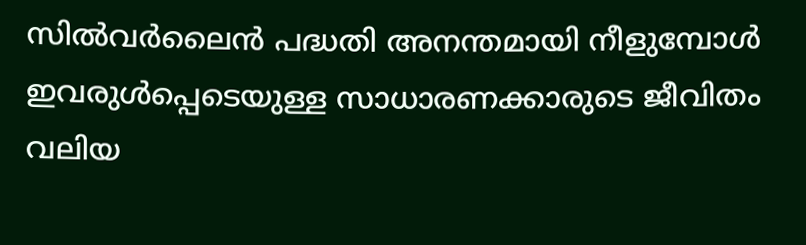സിൽവർലൈൻ പദ്ധതി അനന്തമായി നീളുമ്പോൾ ഇവരുൾപ്പെടെയുള്ള സാധാരണക്കാരുടെ ജീവിതം വലിയ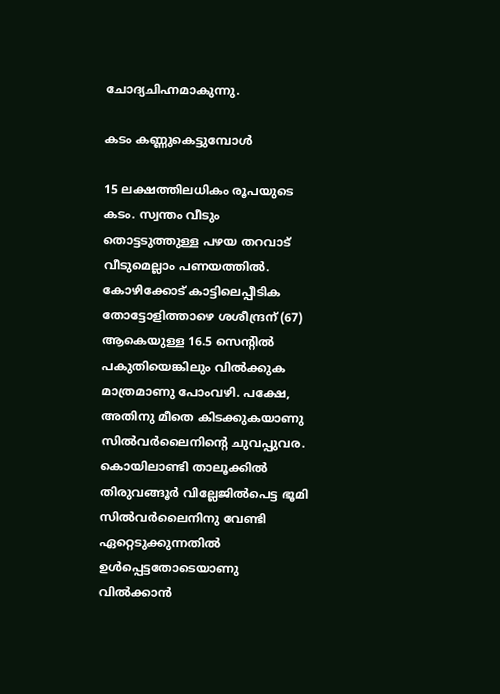ചോദ്യചിഹ്നമാകുന്നു.

കടം കണ്ണുകെട്ടുമ്പോൾ

15 ലക്ഷത്തിലധികം രൂപയുടെ കടം. സ്വന്തം വീടും തൊട്ടടുത്തുള്ള പഴയ തറവാട് വീടുമെല്ലാം പണയത്തിൽ. കോഴിക്കോട് കാട്ടിലെപ്പീടിക തോട്ടോളിത്താഴെ ശശീന്ദ്രന് (67) ആകെയുള്ള 16.5 സെന്റിൽ പകുതിയെങ്കിലും വിൽക്കുക മാത്രമാണു പോംവഴി. പക്ഷേ, അതിനു മീതെ കിടക്കുകയാണു സിൽവർലൈനിന്റെ ചുവപ്പുവര. കൊയിലാണ്ടി താലൂക്കിൽ തിരുവങ്ങൂർ വില്ലേജിൽപെട്ട ഭൂമി സിൽവർലൈനിനു വേണ്ടി ഏറ്റെടുക്കുന്നതിൽ ഉൾപ്പെട്ടതോടെയാണു വിൽക്കാൻ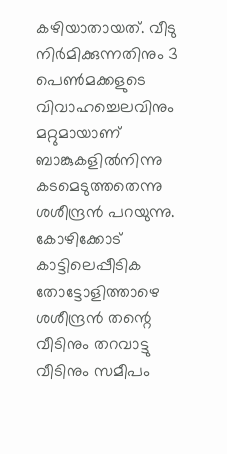കഴിയാതായത്. വീടു നിർമിക്കുന്നതിനും 3 പെൺമക്കളുടെ വിവാഹച്ചെലവിനും മറ്റുമായാണ് ബാങ്കുകളിൽനിന്നു കടമെടുത്തതെന്നു ശശീന്ദ്രൻ പറയുന്നു.   കോഴിക്കോട് കാട്ടിലെപ്പീടിക തോട്ടോളിത്താഴെ ശശീന്ദ്രൻ തന്റെ വീടിനും തറവാട്ടു വീടിനും സമീപം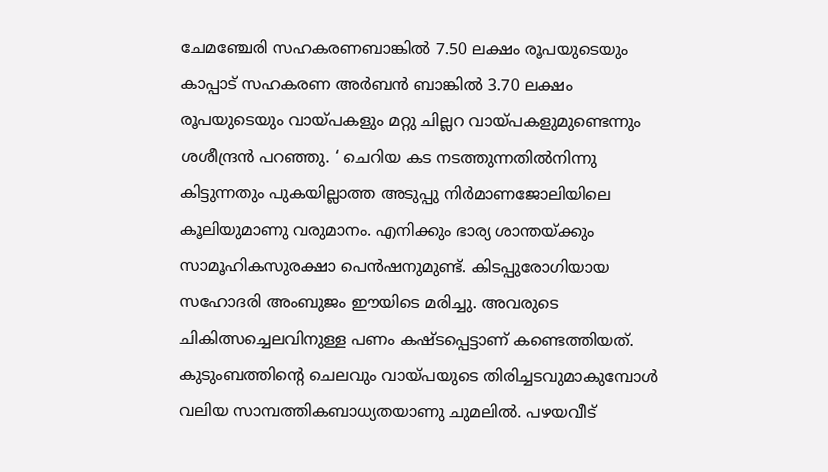ചേമഞ്ചേരി സഹകരണബാങ്കിൽ 7.50 ലക്ഷം രൂപയുടെയും കാപ്പാട് സഹകരണ അർബൻ ബാങ്കിൽ 3.70 ലക്ഷം രൂപയുടെയും വായ്പകളും മറ്റു ചില്ലറ വായ്പകളുമുണ്ടെന്നും ശശീന്ദ്രൻ പറഞ്ഞു. ‘ ചെറിയ കട നടത്തുന്നതിൽനിന്നു കിട്ടുന്നതും പുകയില്ലാത്ത അടുപ്പു നിർമാണജോലിയിലെ കൂലിയുമാണു വരുമാനം. എനിക്കും ഭാര്യ ശാന്തയ്ക്കും സാമൂഹികസുരക്ഷാ പെൻഷനുമുണ്ട്. കിടപ്പുരോഗിയായ സഹോദരി അംബുജം ഈയിടെ മരിച്ചു. അവരുടെ ചികിത്സച്ചെലവിനുള്ള പണം കഷ്ടപ്പെട്ടാണ് കണ്ടെത്തിയത്. കുടുംബത്തിന്റെ ചെലവും വായ്പയുടെ തിരിച്ചടവുമാകുമ്പോൾ വലിയ സാമ്പത്തികബാധ്യതയാണു ചുമലിൽ. പഴയവീട്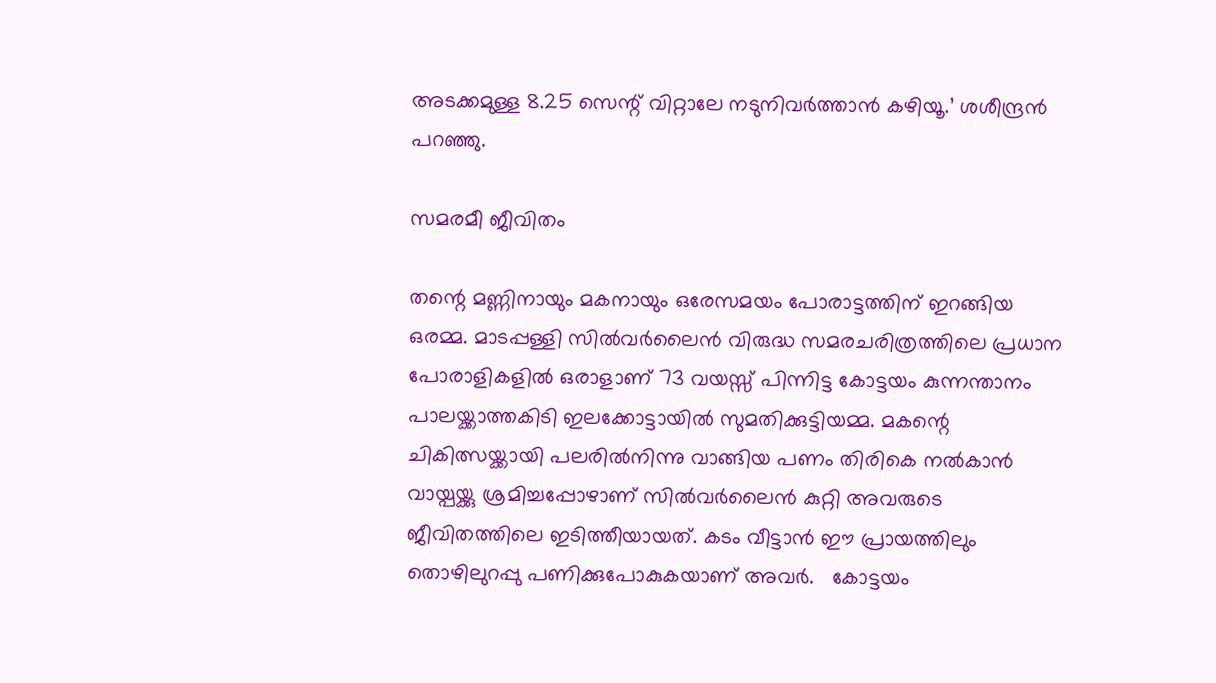അടക്കമുള്ള 8.25 സെന്റ് വിറ്റാലേ നടുനിവർത്താൻ കഴിയൂ.’ ശശീന്ദ്രൻ പറഞ്ഞു.

സമരമീ ജീവിതം

തന്റെ മണ്ണിനായും മകനായും ഒരേസമയം പോരാട്ടത്തിന് ഇറങ്ങിയ ഒരമ്മ. മാടപ്പള്ളി സിൽവർലൈൻ വിരുദ്ധ സമരചരിത്രത്തിലെ പ്രധാന പോരാളികളിൽ ഒരാളാണ് 73 വയസ്സ് പിന്നിട്ട കോട്ടയം കുന്നന്താനം പാലയ്ക്കാത്തകിടി ഇലക്കോട്ടായിൽ സുമതിക്കുട്ടിയമ്മ. മകന്റെ ചികിത്സയ്ക്കായി പലരിൽനിന്നു വാങ്ങിയ പണം തിരികെ നൽകാൻ വായ്പയ്ക്കു ശ്രമിച്ചപ്പോഴാണ് സിൽവർലൈൻ കുറ്റി അവരുടെ ജീവിതത്തിലെ ഇടിത്തീയായത്. കടം വീട്ടാൻ ഈ പ്രായത്തിലും തൊഴിലുറപ്പു പണിക്കുപോകുകയാണ് അവർ.   കോട്ടയം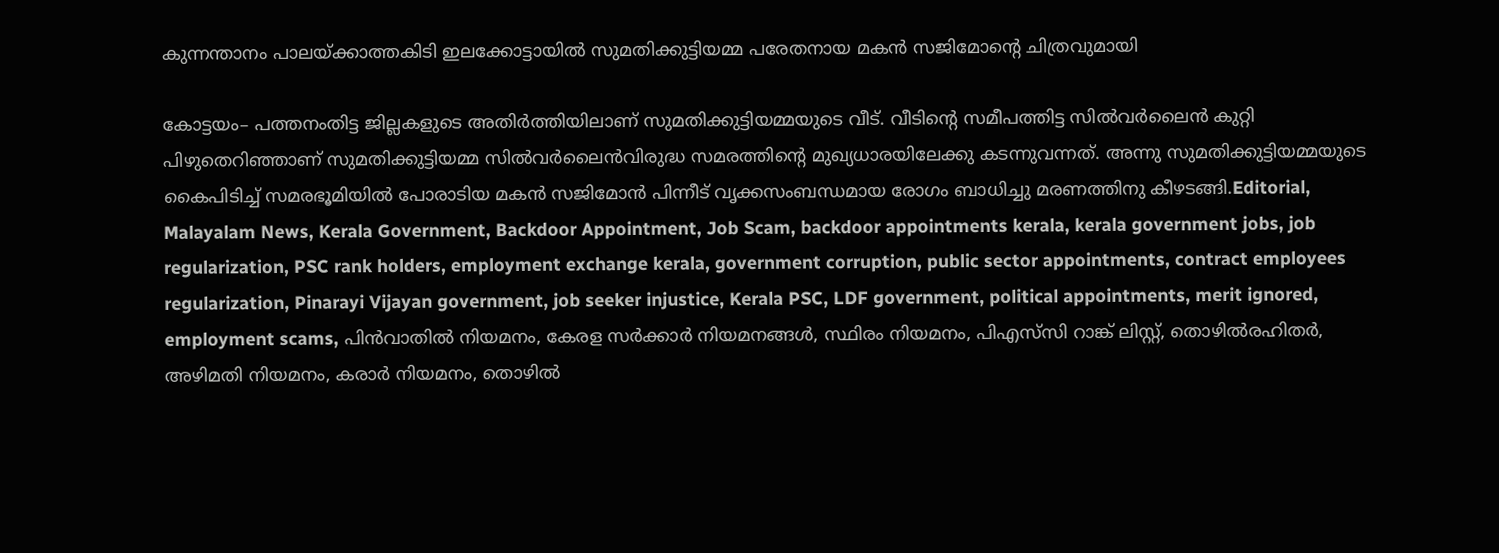കുന്നന്താനം പാലയ്ക്കാത്തകിടി ഇലക്കോട്ടായിൽ സുമതിക്കുട്ടിയമ്മ പരേതനായ മകൻ സജിമോന്റെ ചിത്രവുമായി

കോട്ടയം– പത്തനംതിട്ട ജില്ലകളുടെ അതിർത്തിയിലാണ് സുമതിക്കുട്ടിയമ്മയുടെ വീട്. വീടിന്റെ സമീപത്തിട്ട സിൽവർലൈൻ കുറ്റി പിഴുതെറിഞ്ഞാണ് സുമതിക്കുട്ടിയമ്മ സിൽവർലൈൻവിരുദ്ധ സമരത്തിന്റെ മുഖ്യധാരയിലേക്കു കടന്നുവന്നത്. അന്നു സുമതിക്കുട്ടിയമ്മയുടെ കൈപിടിച്ച് സമരഭൂമിയിൽ പോരാടിയ മകൻ സജിമോൻ പിന്നീട് വൃക്കസംബന്ധമായ രോഗം ബാധിച്ചു മരണത്തിനു കീഴടങ്ങി.Editorial, Malayalam News, Kerala Government, Backdoor Appointment, Job Scam, backdoor appointments kerala, kerala government jobs, job regularization, PSC rank holders, employment exchange kerala, government corruption, public sector appointments, contract employees regularization, Pinarayi Vijayan government, job seeker injustice, Kerala PSC, LDF government, political appointments, merit ignored, employment scams, പിൻവാതിൽ നിയമനം, കേരള സർക്കാർ നിയമനങ്ങൾ, സ്ഥിരം നിയമനം, പിഎസ്‌സി റാങ്ക് ലിസ്റ്റ്, തൊഴിൽരഹിതർ, അഴിമതി നിയമനം, കരാർ നിയമനം, തൊഴിൽ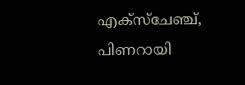എക്സ്ചേഞ്ച്, പിണറായി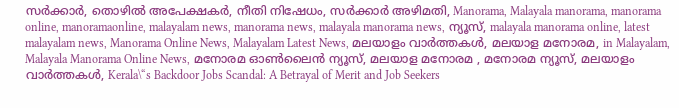സർക്കാർ, തൊഴിൽ അപേക്ഷകർ, നീതി നിഷേധം, സർക്കാർ അഴിമതി, Manorama, Malayala manorama, manorama online, manoramaonline, malayalam news, manorama news, malayala manorama news, ന്യൂസ്‌, malayala manorama online, latest malayalam news, Manorama Online News, Malayalam Latest News, മലയാളം വാർത്തകൾ, മലയാള മനോരമ, in Malayalam, Malayala Manorama Online News, മനോരമ ഓൺലൈൻ ന്യൂസ്, മലയാള മനോരമ , മനോരമ ന്യൂസ്, മലയാളം വാർത്തകൾ, Kerala\“s Backdoor Jobs Scandal: A Betrayal of Merit and Job Seekers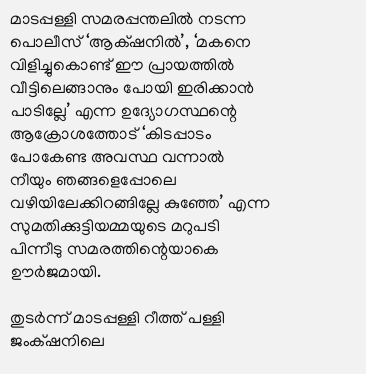മാടപ്പള്ളി സമരപ്പന്തലിൽ നടന്ന പൊലീസ് ‘ആക്‌ഷനിൽ’, ‘മകനെ വിളിച്ചുകൊണ്ട് ഈ പ്രായത്തിൽ വീട്ടിലെങ്ങാനും പോയി ഇരിക്കാൻ പാടില്ലേ’ എന്ന ഉദ്യോഗസ്ഥന്റെ ആക്രോശത്തോട് ‘കിടപ്പാടം പോകേണ്ട അവസ്ഥ വന്നാൽ നീയും ഞങ്ങളെപ്പോലെ വഴിയിലേക്കിറങ്ങില്ലേ കുഞ്ഞേ’ എന്ന സുമതിക്കുട്ടിയമ്മയുടെ മറുപടി പിന്നീടു സമരത്തിന്റെയാകെ ഊർജമായി.

തുടർന്ന് മാടപ്പള്ളി റീത്ത് പള്ളി ജംക്‌ഷനിലെ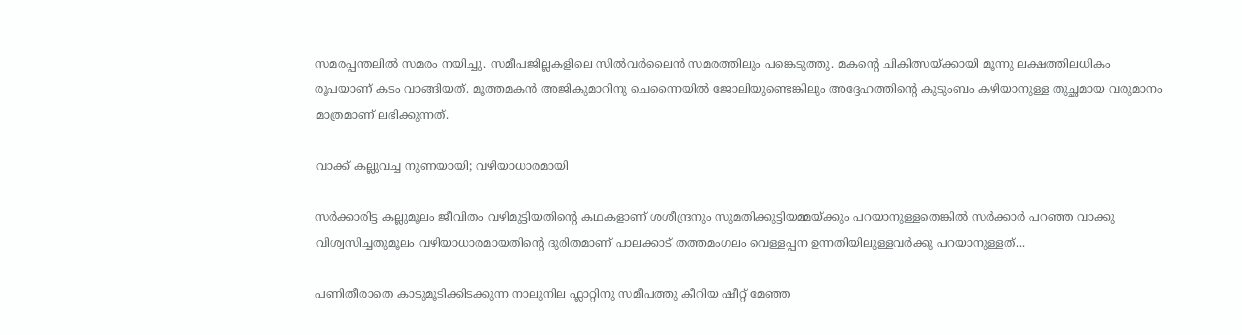സമരപ്പന്തലിൽ സമരം നയിച്ചു. സമീപജില്ലകളിലെ സിൽവർലൈൻ സമരത്തിലും പങ്കെടുത്തു. മകന്റെ ചികിത്സയ്ക്കായി മൂന്നു ലക്ഷത്തിലധികം രൂപയാണ് കടം വാങ്ങിയത്. മൂത്തമകൻ അജികുമാറിനു ചെന്നൈയിൽ ജോലിയുണ്ടെങ്കിലും അദ്ദേഹത്തിന്റെ കുടുംബം കഴിയാനുള്ള തുച്ഛമായ വരുമാനം മാത്രമാണ് ലഭിക്കുന്നത്.

വാക്ക് കല്ലുവച്ച നുണയായി; വഴിയാധാരമായി

സർക്കാരിട്ട കല്ലുമൂലം ജീവിതം വഴിമുട്ടിയതിന്റെ കഥകളാണ് ശശീന്ദ്രനും സുമതിക്കുട്ടിയമ്മയ്ക്കും പറയാനുള്ളതെങ്കിൽ സർക്കാർ പറഞ്ഞ വാക്കു വിശ്വസിച്ചതുമൂലം വഴിയാധാരമായതിന്റെ ദുരിതമാണ് പാലക്കാട് തത്തമംഗലം വെള്ളപ്പന ഉന്നതിയിലുള്ളവർക്കു പറയാനുള്ളത്...

പണിതീരാതെ കാടുമൂടിക്കിടക്കുന്ന നാലുനില ഫ്ലാറ്റിനു സമീപത്തു കീറിയ ഷീറ്റ് മേഞ്ഞ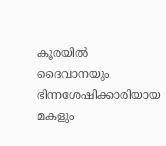കൂരയിൽ ദൈവാനയും ഭിന്നശേഷിക്കാരിയായ മകളും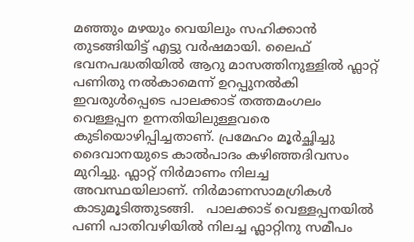മഞ്ഞും മഴയും വെയിലും സഹിക്കാൻ തുടങ്ങിയിട്ട് എട്ടു വർഷമായി. ലൈഫ് ഭവനപദ്ധതിയിൽ ആറു മാസത്തിനുള്ളിൽ ഫ്ലാറ്റ് പണിതു നൽകാമെന്ന് ഉറപ്പുനൽകി ഇവരുൾപ്പെടെ പാലക്കാട് തത്തമംഗലം വെള്ളപ്പന ഉന്നതിയിലുള്ളവരെ കുടിയൊഴിപ്പിച്ചതാണ്. പ്രമേഹം മൂർച്ഛിച്ചു ദൈവാനയുടെ കാൽപാദം കഴിഞ്ഞദിവസം മുറിച്ചു. ഫ്ലാറ്റ് നിർമാണം നിലച്ച അവസ്ഥയിലാണ്. നിർമാണസാമഗ്രികൾ കാടുമൂടിത്തുടങ്ങി.   പാലക്കാട് വെള്ളപ്പനയിൽ പണി പാതിവഴിയിൽ നിലച്ച ഫ്ലാറ്റിനു സമീപം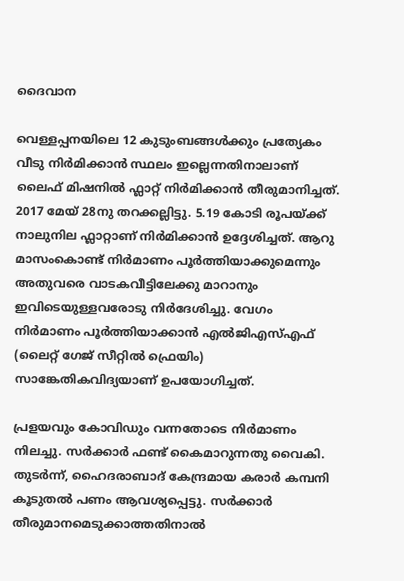ദൈവാന

വെള്ളപ്പനയിലെ 12 കുടുംബങ്ങൾക്കും പ്രത്യേകം വീടു നിർമിക്കാൻ സ്ഥലം ഇല്ലെന്നതിനാലാണ് ലൈഫ് മിഷനിൽ ഫ്ലാറ്റ് നിർമിക്കാൻ തീരുമാനിച്ചത്. 2017 മേയ് 28നു തറക്കല്ലിട്ടു. 5.19 കോടി രൂപയ്ക്ക് നാലുനില ഫ്ലാറ്റാണ് നിർമിക്കാൻ ഉദ്ദേശിച്ചത്. ആറു മാസംകൊണ്ട് നിർമാണം പൂർത്തിയാക്കുമെന്നും അതുവരെ വാടകവീട്ടിലേക്കു മാറാനും ഇവിടെയുള്ളവരോടു നിർദേശിച്ചു. വേഗം നിർമാണം പൂർത്തിയാക്കാൻ എൽജിഎസ്എഫ് (ലൈറ്റ് ഗേജ് സീറ്റിൽ ഫ്രെയിം) സാങ്കേതികവിദ്യയാണ് ഉപയോഗിച്ചത്.

പ്രളയവും കോവിഡും വന്നതോടെ നിർമാണം നിലച്ചു. സർക്കാർ ഫണ്ട് കൈമാറുന്നതു വൈകി. തുടർന്ന്, ഹൈദരാബാദ് കേന്ദ്രമായ കരാർ കമ്പനി കൂടുതൽ പണം ആവശ്യപ്പെട്ടു. സർക്കാർ തീരുമാനമെടുക്കാത്തതിനാൽ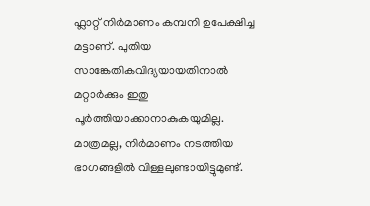ഫ്ലാറ്റ് നിർമാണം കമ്പനി ഉപേക്ഷിച്ച മട്ടാണ്. പുതിയ സാങ്കേതികവിദ്യയായതിനാൽ മറ്റാർക്കും ഇതു പൂർത്തിയാക്കാനാകുകയുമില്ല. മാത്രമല്ല, നിർമാണം നടത്തിയ ഭാഗങ്ങളിൽ വിള്ളലുണ്ടായിട്ടുമുണ്ട്.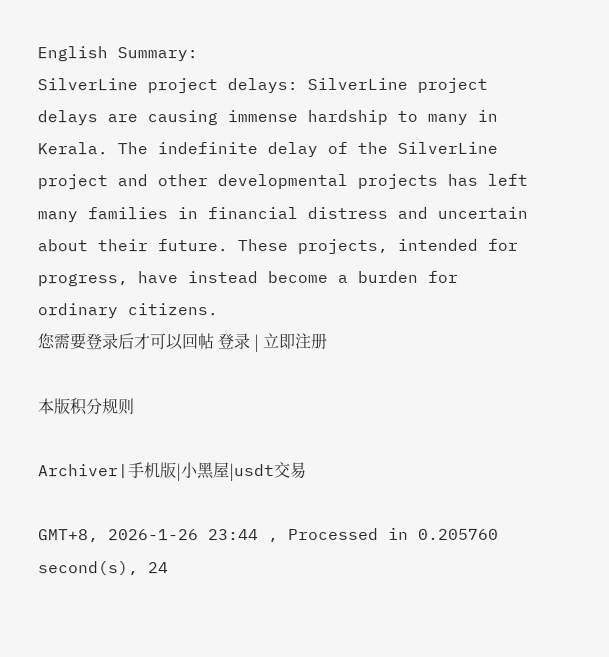English Summary:
SilverLine project delays: SilverLine project delays are causing immense hardship to many in Kerala. The indefinite delay of the SilverLine project and other developmental projects has left many families in financial distress and uncertain about their future. These projects, intended for progress, have instead become a burden for ordinary citizens.
您需要登录后才可以回帖 登录 | 立即注册

本版积分规则

Archiver|手机版|小黑屋|usdt交易

GMT+8, 2026-1-26 23:44 , Processed in 0.205760 second(s), 24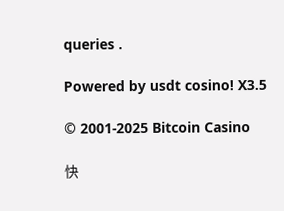queries .

Powered by usdt cosino! X3.5

© 2001-2025 Bitcoin Casino

快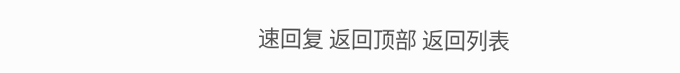速回复 返回顶部 返回列表